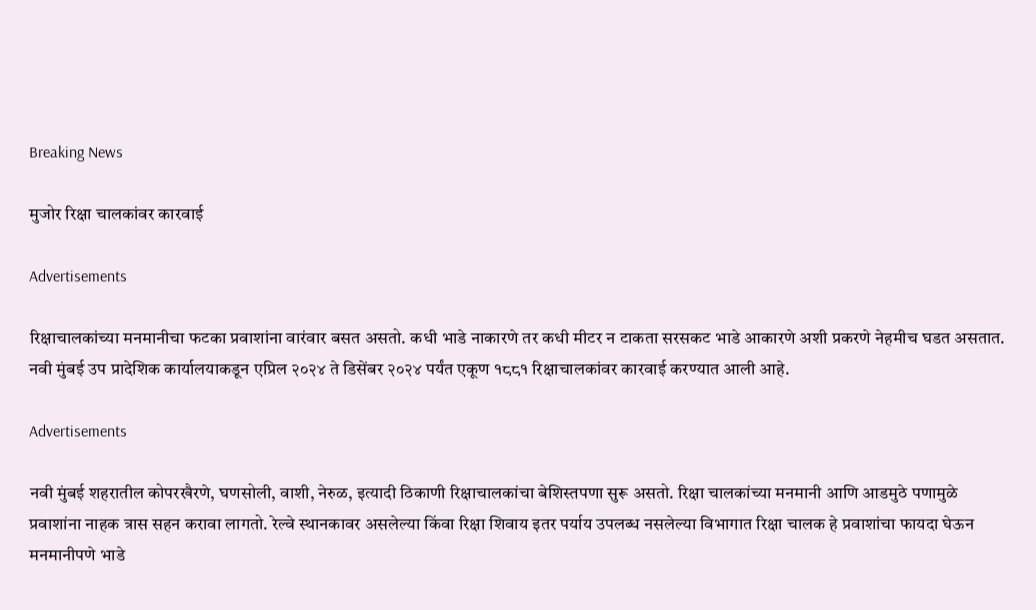Breaking News

मुजोर रिक्षा चालकांवर कारवाई

Advertisements

रिक्षाचालकांच्या मनमानीचा फटका प्रवाशांना वारंवार बसत असतो. कधी भाडे नाकारणे तर कधी मीटर न टाकता सरसकट भाडे आकारणे अशी प्रकरणे नेहमीच घडत असतात. नवी मुंबई उप प्रादेशिक कार्यालयाकडून एप्रिल २०२४ ते डिसेंबर २०२४ पर्यंत एकूण १८८१ रिक्षाचालकांवर कारवाई करण्यात आली आहे.

Advertisements

नवी मुंबई शहरातील कोपरखैरणे, घणसोली, वाशी, नेरुळ, इत्यादी ठिकाणी रिक्षाचालकांचा बेशिस्तपणा सुरू असतो. रिक्षा चालकांच्या मनमानी आणि आडमुठे पणामुळे प्रवाशांना नाहक त्रास सहन करावा लागतो. रेल्वे स्थानकावर असलेल्या किंवा रिक्षा शिवाय इतर पर्याय उपलब्ध नसलेल्या विभागात रिक्षा चालक हे प्रवाशांचा फायदा घेऊन मनमानीपणे भाडे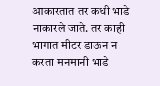आकारतात तर कधी भाडे नाकारले जाते. तर काही भागात मीटर डाऊन न करता मनमानी भाडे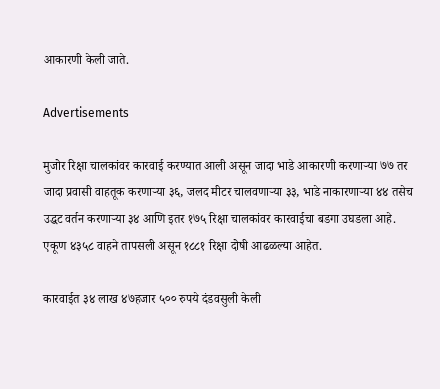आकारणी केली जाते.

Advertisements

मुजोर रिक्षा चालकांवर कारवाई करण्यात आली असून जादा भाडे आकारणी करणाऱ्या ७७ तर जादा प्रवासी वाहतूक करणाऱ्या ३६, जलद मीटर चालवणाऱ्या ३३, भाडे नाकारणाऱ्या ४४ तसेच उद्धट वर्तन करणाऱ्या ३४ आणि इतर १७५ रिक्षा चालकांवर कारवाईचा बडगा उघडला आहे. एकूण ४३५८ वाहने तापसली असून १८८१ रिक्षा दोषी आढळल्या आहेत.

कारवाईत ३४ लाख ४७हजार ५०० रुपये दंडवसुली केली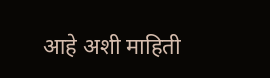आहे अशी माहिती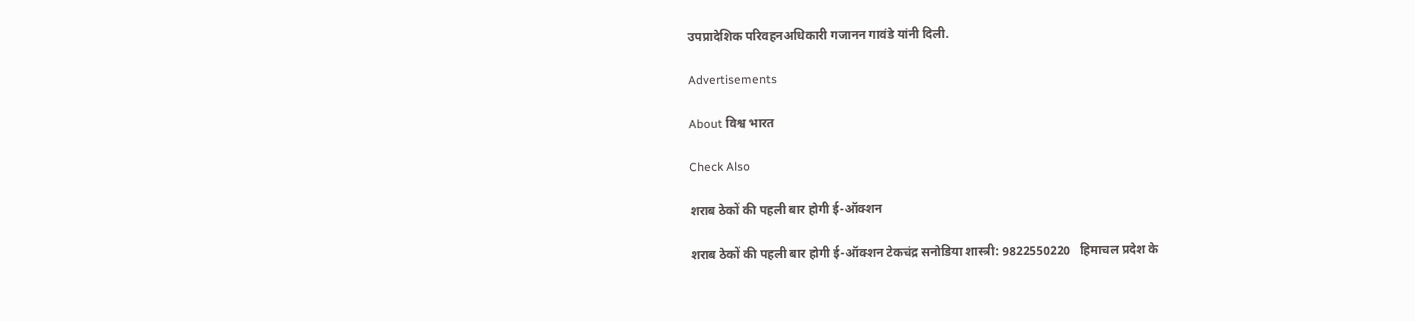उपप्रादेशिक परिवहनअधिकारी गजानन गावंडे यांनी दिली.

Advertisements

About विश्व भारत

Check Also

शराब ठेकों की पहली बार होगी ई-ऑक्शन

शराब ठेकों की पहली बार होगी ई-ऑक्शन टेकचंद्र सनोडिया शास्त्री: 9822550220   हिमाचल प्रदेश के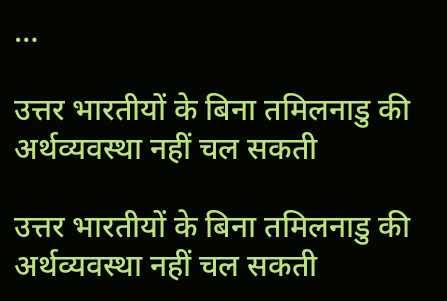…

उत्तर भारतीयों के बिना तमिलनाडु की अर्थव्यवस्था नहीं चल सकती

उत्तर भारतीयों के बिना तमिलनाडु की अर्थव्यवस्था नहीं चल सकती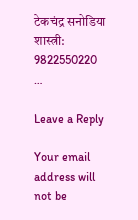टेकचंद्र सनोडिया शास्त्री: 9822550220   …

Leave a Reply

Your email address will not be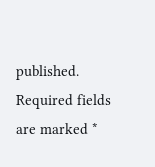published. Required fields are marked *